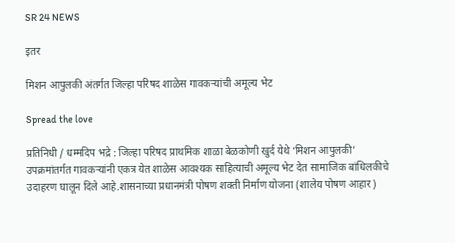SR 24 NEWS

इतर

मिशन आपुलकी अंतर्गत जिल्हा परिषद शाळेस गावकऱ्यांची अमूल्य भेट

Spread the love

प्रतिनिधी / धम्मदिप भद्रे : जिल्हा परिषद प्राथमिक शाळा बेळकोणी खुर्द येथे ‘मिशन आपुलकी’ उपक्रमांतर्गत गावकऱ्यांनी एकत्र येत शाळेस आवश्यक साहित्याची अमूल्य भेट देत सामाजिक बांधिलकीचे उदाहरण घालून दिले आहे.शासनाच्या प्रधानमंत्री पोषण शक्ती निर्माण योजना (शालेय पोषण आहार)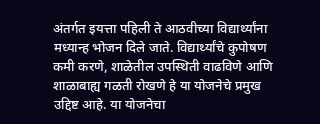अंतर्गत इयत्ता पहिली ते आठवीच्या विद्यार्थ्यांना मध्यान्ह भोजन दिले जाते. विद्यार्थ्यांचे कुपोषण कमी करणे, शाळेतील उपस्थिती वाढविणे आणि शाळाबाह्य गळती रोखणे हे या योजनेचे प्रमुख उद्दिष्ट आहे. या योजनेचा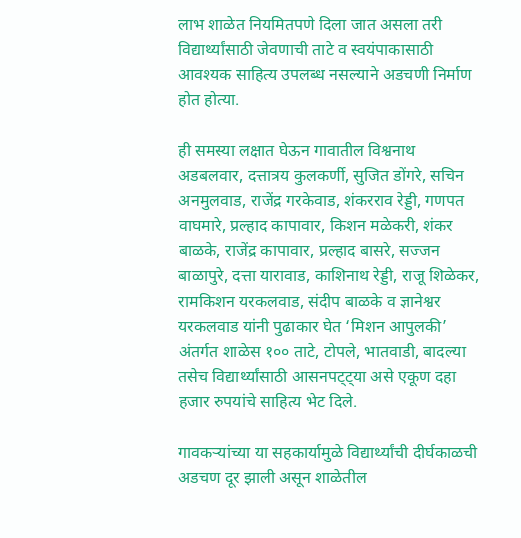लाभ शाळेत नियमितपणे दिला जात असला तरी विद्यार्थ्यांसाठी जेवणाची ताटे व स्वयंपाकासाठी आवश्यक साहित्य उपलब्ध नसल्याने अडचणी निर्माण होत होत्या.

ही समस्या लक्षात घेऊन गावातील विश्वनाथ अडबलवार, दत्तात्रय कुलकर्णी, सुजित डोंगरे, सचिन अनमुलवाड, राजेंद्र गरकेवाड, शंकरराव रेड्डी, गणपत वाघमारे, प्रल्हाद कापावार, किशन मळेकरी, शंकर बाळके, राजेंद्र कापावार, प्रल्हाद बासरे, सज्जन बाळापुरे, दत्ता यारावाड, काशिनाथ रेड्डी, राजू शिळेकर, रामकिशन यरकलवाड, संदीप बाळके व ज्ञानेश्वर यरकलवाड यांनी पुढाकार घेत ‘मिशन आपुलकी’ अंतर्गत शाळेस १०० ताटे, टोपले, भातवाडी, बादल्या तसेच विद्यार्थ्यांसाठी आसनपट्ट्या असे एकूण दहा हजार रुपयांचे साहित्य भेट दिले.

गावकऱ्यांच्या या सहकार्यामुळे विद्यार्थ्यांची दीर्घकाळची अडचण दूर झाली असून शाळेतील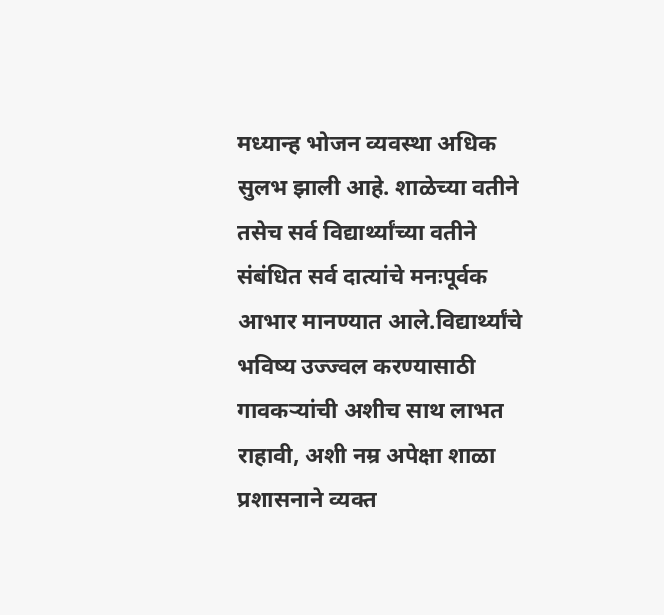मध्यान्ह भोजन व्यवस्था अधिक सुलभ झाली आहे. शाळेच्या वतीने तसेच सर्व विद्यार्थ्यांच्या वतीने संबंधित सर्व दात्यांचे मनःपूर्वक आभार मानण्यात आले.विद्यार्थ्यांचे भविष्य उज्ज्वल करण्यासाठी गावकऱ्यांची अशीच साथ लाभत राहावी, अशी नम्र अपेक्षा शाळा प्रशासनाने व्यक्त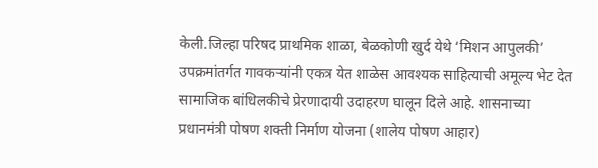केली.जिल्हा परिषद प्राथमिक शाळा, बेळकोणी खुर्द येथे ‘मिशन आपुलकी’ उपक्रमांतर्गत गावकऱ्यांनी एकत्र येत शाळेस आवश्यक साहित्याची अमूल्य भेट देत सामाजिक बांधिलकीचे प्रेरणादायी उदाहरण घालून दिले आहे. शासनाच्या प्रधानमंत्री पोषण शक्ती निर्माण योजना (शालेय पोषण आहार)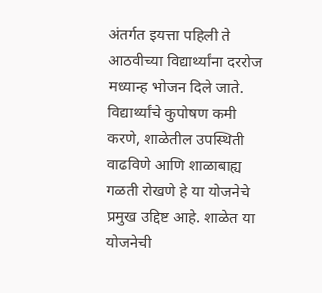अंतर्गत इयत्ता पहिली ते आठवीच्या विद्यार्थ्यांना दररोज मध्यान्ह भोजन दिले जाते. विद्यार्थ्यांचे कुपोषण कमी करणे, शाळेतील उपस्थिती वाढविणे आणि शाळाबाह्य गळती रोखणे हे या योजनेचे प्रमुख उद्दिष्ट आहे. शाळेत या योजनेची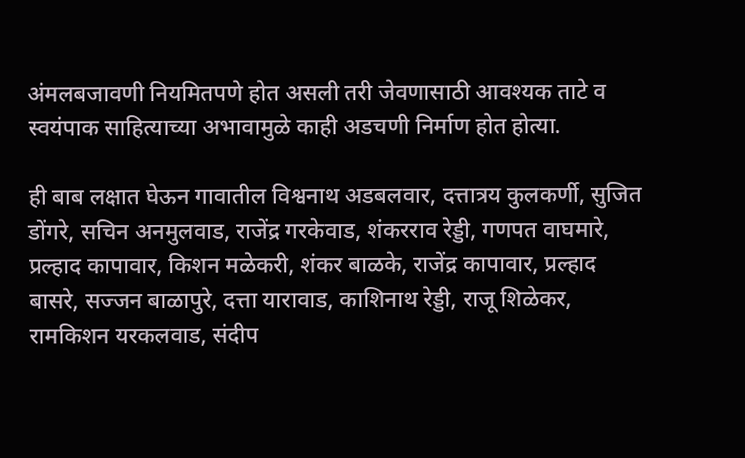अंमलबजावणी नियमितपणे होत असली तरी जेवणासाठी आवश्यक ताटे व स्वयंपाक साहित्याच्या अभावामुळे काही अडचणी निर्माण होत होत्या.

ही बाब लक्षात घेऊन गावातील विश्वनाथ अडबलवार, दत्तात्रय कुलकर्णी, सुजित डोंगरे, सचिन अनमुलवाड, राजेंद्र गरकेवाड, शंकरराव रेड्डी, गणपत वाघमारे, प्रल्हाद कापावार, किशन मळेकरी, शंकर बाळके, राजेंद्र कापावार, प्रल्हाद बासरे, सज्जन बाळापुरे, दत्ता यारावाड, काशिनाथ रेड्डी, राजू शिळेकर, रामकिशन यरकलवाड, संदीप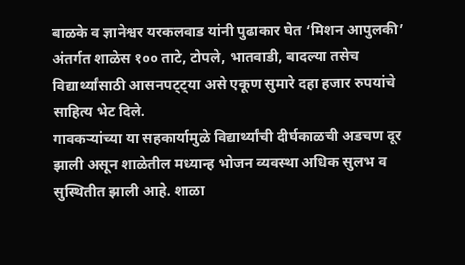बाळके व ज्ञानेश्वर यरकलवाड यांनी पुढाकार घेत ‘मिशन आपुलकी’ अंतर्गत शाळेस १०० ताटे, टोपले, भातवाडी, बादल्या तसेच विद्यार्थ्यांसाठी आसनपट्ट्या असे एकूण सुमारे दहा हजार रुपयांचे साहित्य भेट दिले.
गावकऱ्यांच्या या सहकार्यामुळे विद्यार्थ्यांची दीर्घकाळची अडचण दूर झाली असून शाळेतील मध्यान्ह भोजन व्यवस्था अधिक सुलभ व सुस्थितीत झाली आहे. शाळा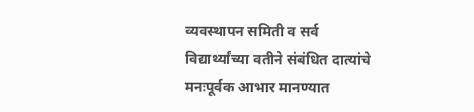व्यवस्थापन समिती व सर्व विद्यार्थ्यांच्या वतीने संबंधित दात्यांचे मनःपूर्वक आभार मानण्यात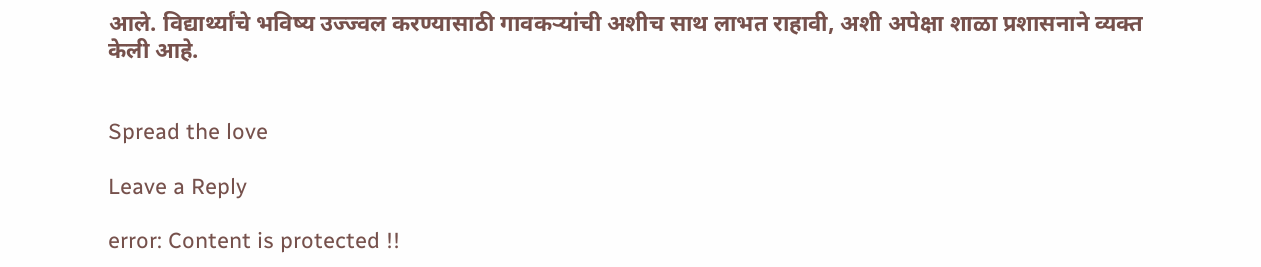आले. विद्यार्थ्यांचे भविष्य उज्ज्वल करण्यासाठी गावकऱ्यांची अशीच साथ लाभत राहावी, अशी अपेक्षा शाळा प्रशासनाने व्यक्त केली आहे.


Spread the love

Leave a Reply

error: Content is protected !!